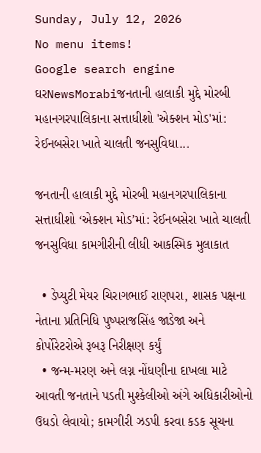Sunday, July 12, 2026
No menu items!
Google search engine
ઘરNewsMorabiજનતાની હાલાકી મુદ્દે મોરબી મહાનગરપાલિકાના સત્તાધીશો 'એક્શન મોડ'માં: રેઈનબસેરા ખાતે ચાલતી જનસુવિધા...

જનતાની હાલાકી મુદ્દે મોરબી મહાનગરપાલિકાના સત્તાધીશો ‘એક્શન મોડ’માં: રેઈનબસેરા ખાતે ચાલતી જનસુવિધા કામગીરીની લીધી આકસ્મિક મુલાકાત

  • ડેપ્યુટી મેયર ચિરાગભાઈ રાણપરા, શાસક પક્ષના નેતાના પ્રતિનિધિ પુષ્પરાજસિંહ જાડેજા અને કોર્પોરેટરોએ રૂબરૂ નિરીક્ષણ કર્યું
  • જન્મ-મરણ અને લગ્ન નોંધણીના દાખલા માટે આવતી જનતાને પડતી મુશ્કેલીઓ અંગે અધિકારીઓનો ઉધડો લેવાયો; કામગીરી ઝડપી કરવા કડક સૂચના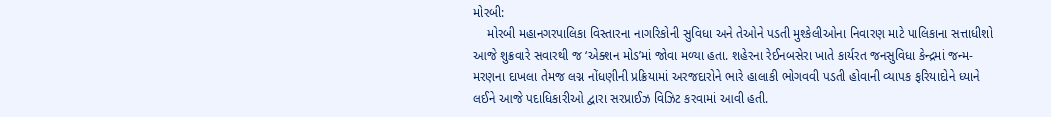મોરબી:
    મોરબી મહાનગરપાલિકા વિસ્તારના નાગરિકોની સુવિધા અને તેઓને પડતી મુશ્કેલીઓના નિવારણ માટે પાલિકાના સત્તાધીશો આજે શુક્રવારે સવારથી જ ‘એક્શન મોડ’માં જોવા મળ્યા હતા. શહેરના રેઈનબસેરા ખાતે કાર્યરત જનસુવિધા કેન્દ્રમાં જન્મ-મરણના દાખલા તેમજ લગ્ન નોંધણીની પ્રક્રિયામાં અરજદારોને ભારે હાલાકી ભોગવવી પડતી હોવાની વ્યાપક ફરિયાદોને ધ્યાને લઈને આજે પદાધિકારીઓ દ્વારા સરપ્રાઈઝ વિઝિટ કરવામાં આવી હતી.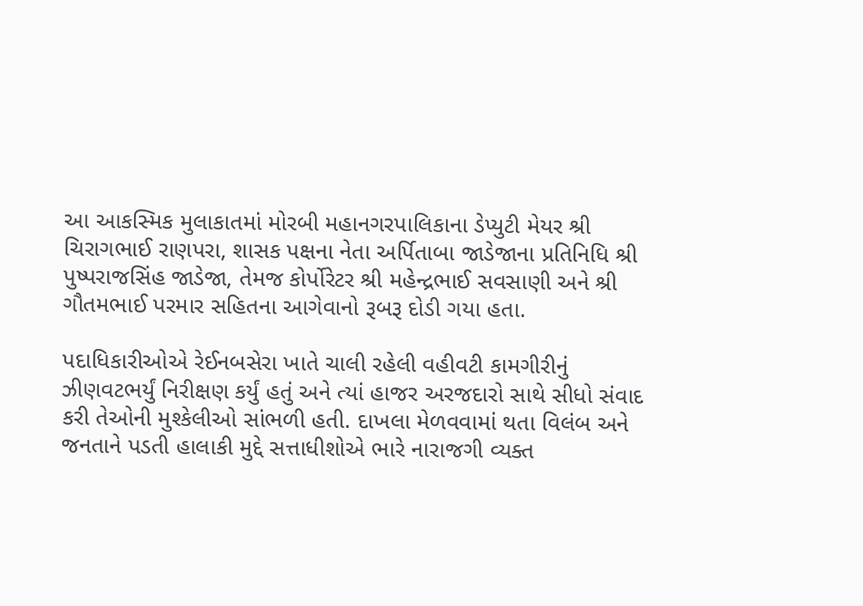આ આકસ્મિક મુલાકાતમાં મોરબી મહાનગરપાલિકાના ડેપ્યુટી મેયર શ્રી ચિરાગભાઈ રાણપરા, શાસક પક્ષના નેતા અર્પિતાબા જાડેજાના પ્રતિનિધિ શ્રી પુષ્પરાજસિંહ જાડેજા, તેમજ કોર્પોરેટર શ્રી મહેન્દ્રભાઈ સવસાણી અને શ્રી ગૌતમભાઈ પરમાર સહિતના આગેવાનો રૂબરૂ દોડી ગયા હતા.

પદાધિકારીઓએ રેઈનબસેરા ખાતે ચાલી રહેલી વહીવટી કામગીરીનું ઝીણવટભર્યું નિરીક્ષણ કર્યું હતું અને ત્યાં હાજર અરજદારો સાથે સીધો સંવાદ કરી તેઓની મુશ્કેલીઓ સાંભળી હતી. દાખલા મેળવવામાં થતા વિલંબ અને જનતાને પડતી હાલાકી મુદ્દે સત્તાધીશોએ ભારે નારાજગી વ્યક્ત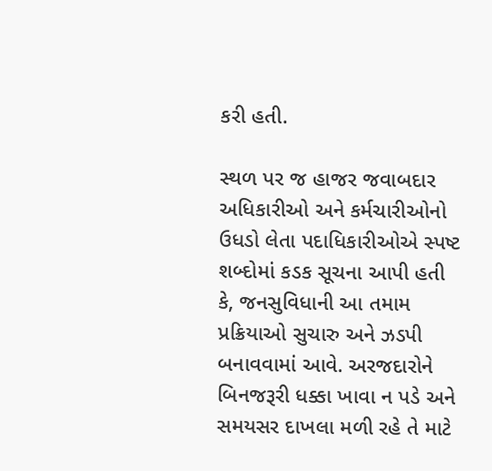કરી હતી.

સ્થળ પર જ હાજર જવાબદાર અધિકારીઓ અને કર્મચારીઓનો ઉધડો લેતા પદાધિકારીઓએ સ્પષ્ટ શબ્દોમાં કડક સૂચના આપી હતી કે, જનસુવિધાની આ તમામ પ્રક્રિયાઓ સુચારુ અને ઝડપી બનાવવામાં આવે. અરજદારોને બિનજરૂરી ધક્કા ખાવા ન પડે અને સમયસર દાખલા મળી રહે તે માટે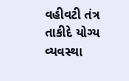વહીવટી તંત્ર તાકીદે યોગ્ય વ્યવસ્થા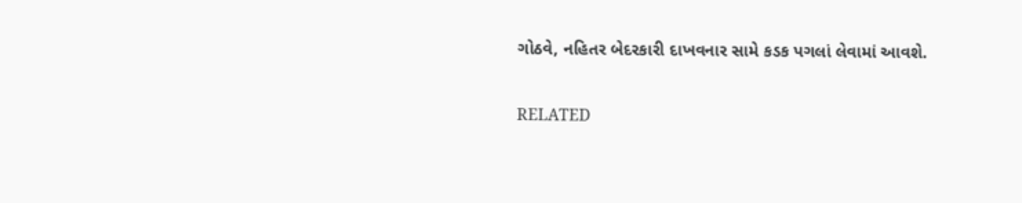ગોઠવે, નહિતર બેદરકારી દાખવનાર સામે કડક પગલાં લેવામાં આવશે.

RELATED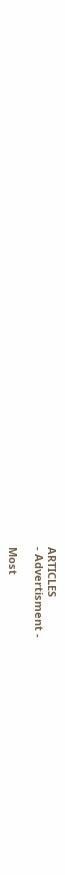ARTICLES
- Advertisment -

Most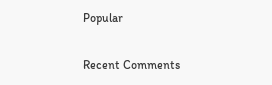Popular

Recent Comments